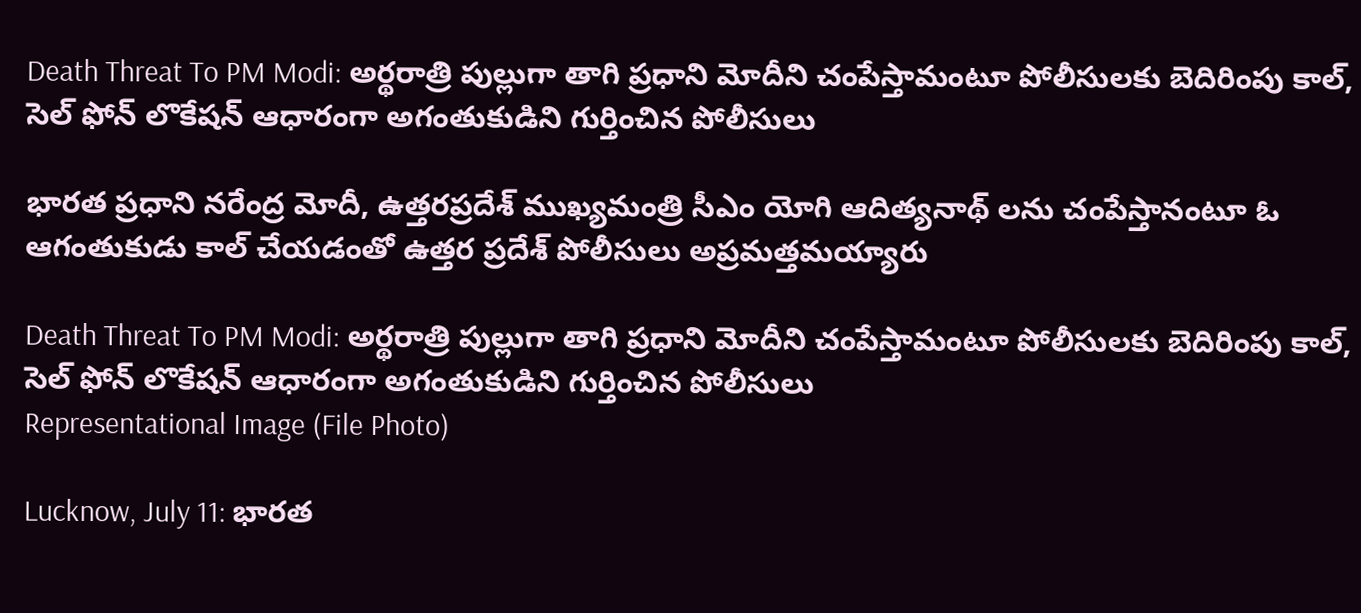Death Threat To PM Modi: అర్థరాత్రి పుల్లుగా తాగి ప్రధాని మోదీని చంపేస్తామంటూ పోలీసులకు బెదిరింపు కాల్, సెల్ ఫోన్ లొకేషన్ ఆధారంగా అగంతుకుడిని గుర్తించిన పోలీసులు

భారత ప్రధాని నరేంద్ర మోదీ, ఉత్తరప్రదేశ్ ముఖ్యమంత్రి సీఎం యోగి ఆదిత్యనాథ్ లను చంపేస్తానంటూ ఓ ఆగంతుకుడు కాల్ చేయడంతో ఉత్తర ప్రదేశ్ పోలీసులు అప్రమత్తమయ్యారు

Death Threat To PM Modi: అర్థరాత్రి పుల్లుగా తాగి ప్రధాని మోదీని చంపేస్తామంటూ పోలీసులకు బెదిరింపు కాల్, సెల్ ఫోన్ లొకేషన్ ఆధారంగా అగంతుకుడిని గుర్తించిన పోలీసులు
Representational Image (File Photo)

Lucknow, July 11: భారత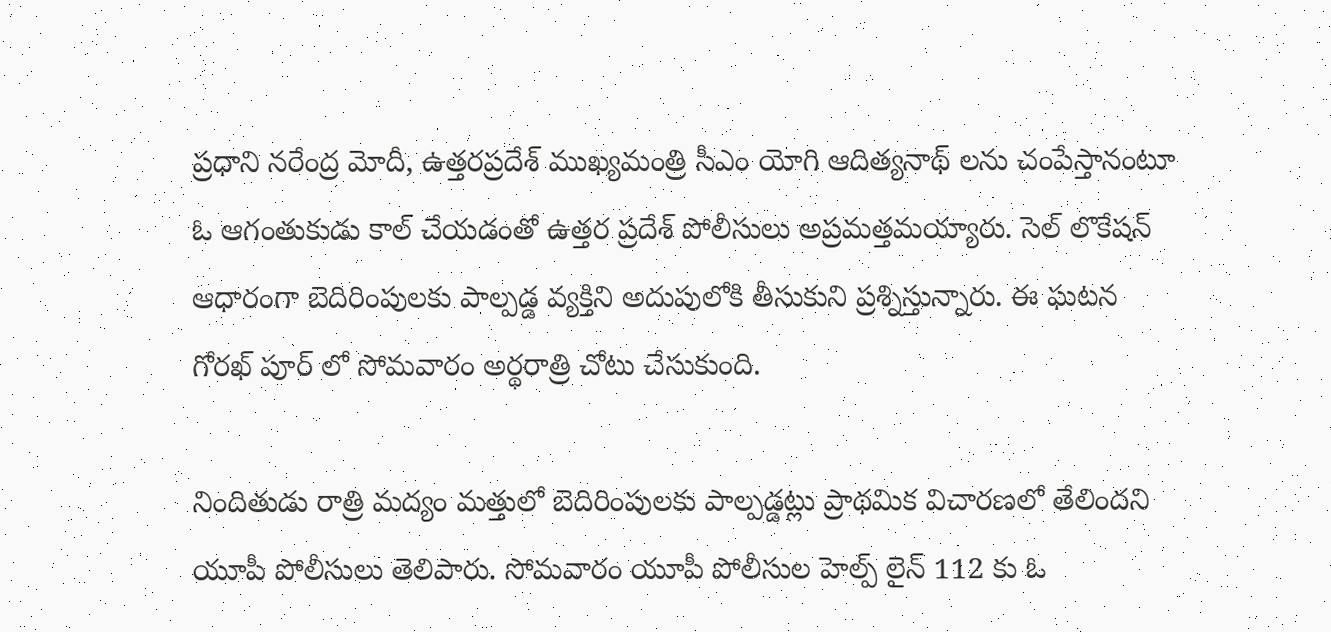ప్రధాని నరేంద్ర మోదీ, ఉత్తరప్రదేశ్ ముఖ్యమంత్రి సీఎం యోగి ఆదిత్యనాథ్ లను చంపేస్తానంటూ ఓ ఆగంతుకుడు కాల్ చేయడంతో ఉత్తర ప్రదేశ్ పోలీసులు అప్రమత్తమయ్యారు. సెల్ లొకేషన్ ఆధారంగా బెదిరింపులకు పాల్పడ్డ వ్యక్తిని అదుపులోకి తీసుకుని ప్రశ్నిస్తున్నారు. ఈ ఘటన గోరఖ్ పూర్ లో సోమవారం అర్థరాత్రి చోటు చేసుకుంది.

నిందితుడు రాత్రి మద్యం మత్తులో బెదిరింపులకు పాల్పడ్డట్లు ప్రాథమిక విచారణలో తేలిందని యూపీ పోలీసులు తెలిపారు. సోమవారం యూపీ పోలీసుల హెల్ప్ లైన్ 112 కు ఓ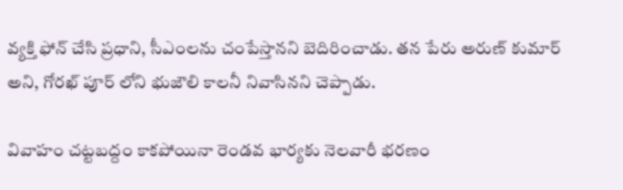వ్యక్తి ఫోన్ చేసి ప్రధాని, సీఎంలను చంపేస్తానని బెదిరించాడు. తన పేరు అరుణ్ కుమార్ అని, గోరఖ్ పూర్ లోని భుజౌలి కాలనీ నివాసినని చెప్పాడు.

వివాహం చట్టబద్దం కాకపోయినా రెండవ భార్యకు నెలవారీ భరణం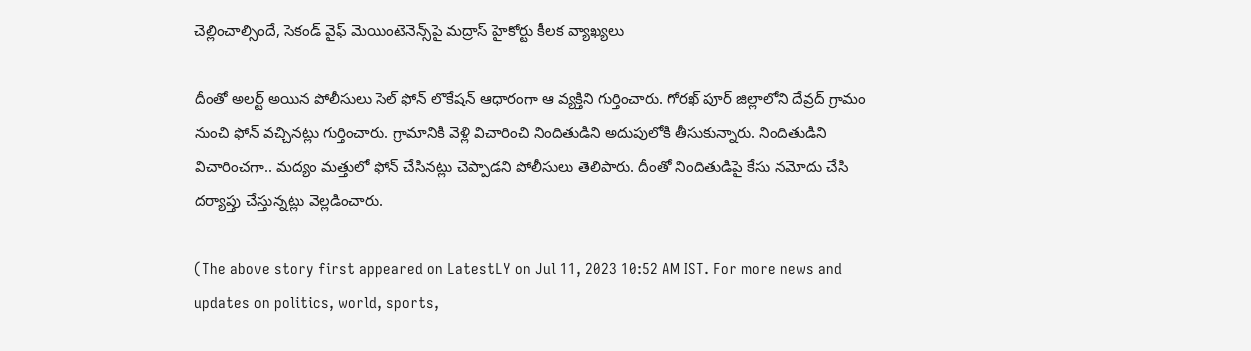చెల్లించాల్సిందే, సెకండ్ వైఫ్ మెయింటెనెన్స్‌పై మద్రాస్ హైకోర్టు కీలక వ్యాఖ్యలు

దీంతో అలర్ట్ అయిన పోలీసులు సెల్ ఫోన్ లొకేషన్ ఆధారంగా ఆ వ్యక్తిని గుర్తించారు. గోరఖ్ పూర్ జిల్లాలోని దేవ్రద్ గ్రామం నుంచి ఫోన్ వచ్చినట్లు గుర్తించారు. గ్రామానికి వెళ్లి విచారించి నిందితుడిని అదుపులోకి తీసుకున్నారు. నిందితుడిని విచారించగా.. మద్యం మత్తులో ఫోన్ చేసినట్లు చెప్పాడని పోలీసులు తెలిపారు. దీంతో నిందితుడిపై కేసు నమోదు చేసి దర్యాప్తు చేస్తున్నట్లు వెల్లడించారు.

(The above story first appeared on LatestLY on Jul 11, 2023 10:52 AM IST. For more news and updates on politics, world, sports,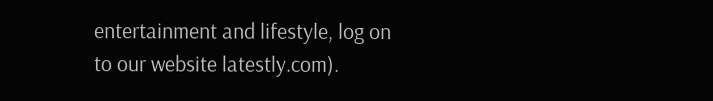entertainment and lifestyle, log on to our website latestly.com).